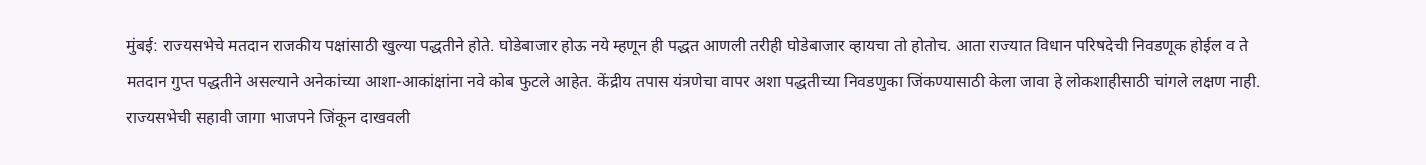मुंबई: राज्यसभेचे मतदान राजकीय पक्षांसाठी खुल्या पद्धतीने होते. घोडेबाजार होऊ नये म्हणून ही पद्धत आणली तरीही घोडेबाजार व्हायचा तो होतोच. आता राज्यात विधान परिषदेची निवडणूक होईल व ते मतदान गुप्त पद्धतीने असल्याने अनेकांच्या आशा-आकांक्षांना नवे कोब फुटले आहेत. केंद्रीय तपास यंत्रणेचा वापर अशा पद्धतीच्या निवडणुका जिंकण्यासाठी केला जावा हे लोकशाहीसाठी चांगले लक्षण नाही. राज्यसभेची सहावी जागा भाजपने जिंकून दाखवली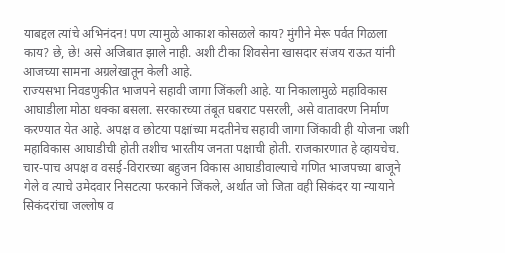याबद्दल त्यांचे अभिनंदन! पण त्यामुळे आकाश कोसळले काय? मुंगीने मेरू पर्वत गिळला काय? छे, छे! असे अजिबात झाले नाही. अशी टीका शिवसेना खासदार संजय राऊत यांनी आजच्या सामना अग्रलेखातून केली आहे.
राज्यसभा निवडणुकीत भाजपने सहावी जागा जिंकली आहे. या निकालामुळे महाविकास आघाडीला मोठा धक्का बसला. सरकारच्या तंबूत घबराट पसरली, असे वातावरण निर्माण करण्यात येत आहे. अपक्ष व छोटया पक्षांच्या मदतीनेच सहावी जागा जिंकावी ही योजना जशी महाविकास आघाडीची होती तशीच भारतीय जनता पक्षाची होती. राजकारणात हे व्हायचेच. चार-पाच अपक्ष व वसई-विरारच्या बहुजन विकास आघाडीवाल्याचे गणित भाजपच्या बाजूने गेले व त्याचे उमेदवार निसटत्या फरकाने जिंकले, अर्थात जो जिता वही सिकंदर या न्यायाने सिकंदरांचा जल्लोष व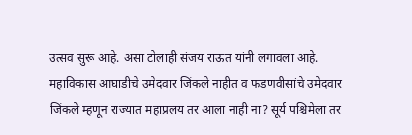उत्सव सुरू आहे. असा टोलाही संजय राऊत यांनी लगावला आहे.
महाविकास आघाडीचे उमेदवार जिंकले नाहीत व फडणवीसांचे उमेदवार जिंकले म्हणून राज्यात महाप्रलय तर आला नाही ना? सूर्य पश्चिमेला तर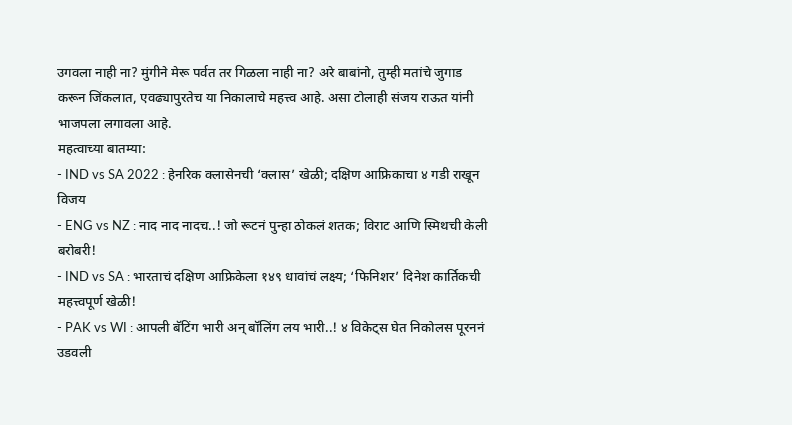उगवला नाही ना? मुंगीने मेरू पर्वत तर गिळला नाही ना? अरे बाबांनो, तुम्ही मतांचे जुगाड करून जिंकलात, एवढ्यापुरतेच या निकालाचे महत्त्व आहे. असा टोलाही संजय राऊत यांनी भाजपला लगावला आहे.
महत्वाच्या बातम्या:
- IND vs SA 2022 : हेनरिक क्लासेनची ‘क्लास’ खेळी; दक्षिण आफ्रिकाचा ४ गडी राखून विजय
- ENG vs NZ : नाद नाद नादच..! जो रूटनं पुन्हा ठोकलं शतक; विराट आणि स्मिथची केली बरोबरी!
- IND vs SA : भारताचं दक्षिण आफ्रिकेला १४९ धावांचं लक्ष्य; ‘फिनिशर’ दिनेश कार्तिकची महत्त्वपूर्ण खेळी!
- PAK vs WI : आपली बॅटिंग भारी अन् बॉलिंग लय भारी..! ४ विकेट्स घेत निकोलस पूरननं उडवली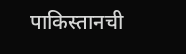पाकिस्तानची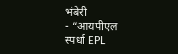भंबेरी
- “आयपीएल स्पर्धा EPL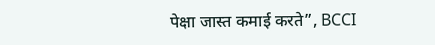पेक्षा जास्त कमाई करते”, BCCI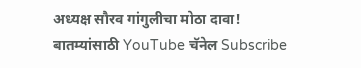अध्यक्ष सौरव गांगुलीचा मोठा दावा!
बातम्यांसाठी YouTube चॅनेल Subscribe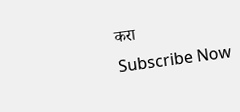करा
Subscribe Now